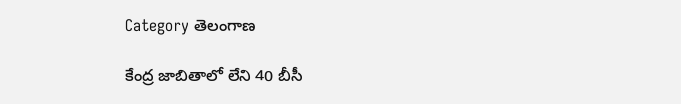Category తెలంగాణ

కేంద్ర జాబితాలో లేని 40 బీసీ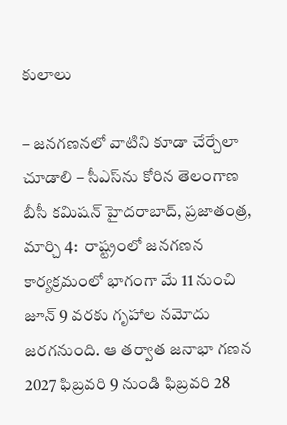కులాలు

– జనగణనలో వాటిని కూడా చేర్చేలా చూడాలి – సీఎస్‌ను కోరిన తెలంగాణ బీసీ కమిషన్‌ ‌హైదరాబాద్‌, ప్రజాతంత్ర, మార్చి 4:  రాష్ట్రంలో జనగణన కార్యక్రమంలో భాగంగా మే 11 నుంచి జూన్‌ 9 వరకు గృహాల నమోదు జరగనుంది. ఆ తర్వాత జనాభా గణన 2027 ఫిబ్రవరి 9 నుండి ఫిబ్రవరి 28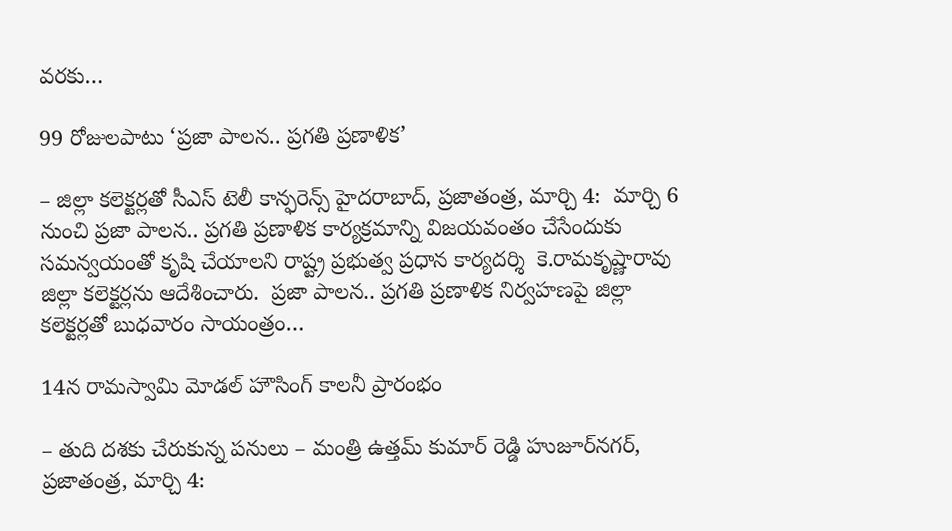వరకు…

99 రోజులపాటు ‘ప్రజా పాలన.. ప్రగతి ప్రణాళిక’

– జిల్లా కలెక్టర్లతో సీఎస్ టెలీ కాన్ఫరెన్స్ హైదరాబాద్, ప్ర‌జాతంత్ర‌, మార్చి 4:  మార్చి 6 నుంచి ప్రజా పాలన.. ప్రగతి ప్రణాళిక కార్యక్రమాన్ని విజయవంతం చేసేందుకు సమన్వయంతో కృషి చేయాలని రాష్ట్ర ప్రభుత్వ ప్రధాన కార్యదర్శి  కె.రామకృష్ణారావు జిల్లా కలెక్టర్లను ఆదేశించారు.  ప్రజా పాలన.. ప్రగతి ప్రణాళిక నిర్వహణపై జిల్లా కలెక్టర్లతో బుధ‌వారం సాయంత్రం…

14న రామస్వామి మోడల్ హౌసింగ్ కాలనీ ప్రారంభం

– తుది దశకు చేరుకున్న పనులు – మంత్రి ఉత్తమ్ కుమార్ రెడ్డి హుజూర్‌నగర్, ప్రజాతంత్ర, మార్చి 4: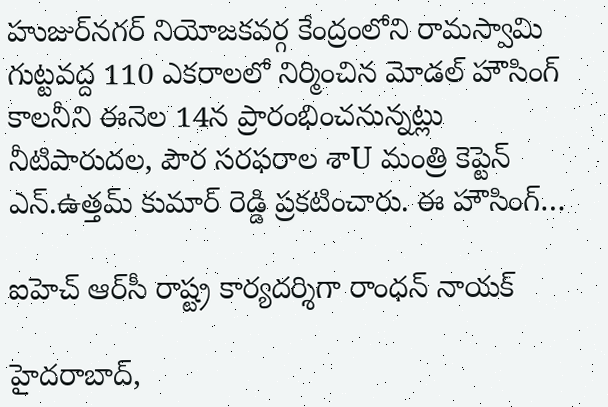హుజుర్‌నగర్ నియోజకవర్గ కేంద్రంలోని రామస్వామి గుట్టవద్ద 110 ఎకరాలలో నిర్మించిన మోడల్ హౌసింగ్ కాలనీని ఈనెల 14న ప్రారంభించనున్నట్లు నీటిపారుదల, పౌర సరఫరాల శాU మంత్రి కెప్టెన్ ఎన్.ఉత్తమ్ కుమార్ రెడ్డి ప్రకటించారు. ఈ హౌసింగ్…

ఐహెచ్ ఆర్‌సీ రాష్ట్ర కార్యదర్శిగా రాంధన్ నాయక్

హైదరాబాద్,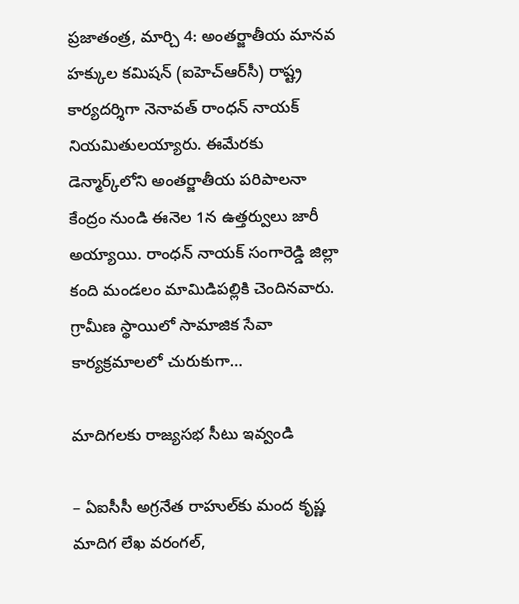ప్రజాతంత్ర, మార్చి 4: అంతర్జాతీయ మానవ హక్కుల కమిషన్ (ఐహెచ్ఆర్‌సీ) రాష్ట్ర కార్యదర్శిగా నెనావత్ రాంధన్ నాయక్ నియమితులయ్యారు. ఈమేరకు డెన్మార్క్‌లోని అంతర్జాతీయ పరిపాలనా కేంద్రం నుండి ఈనెల 1న ఉత్తర్వులు జారీ అయ్యాయి. రాంధన్ నాయక్ సంగారెడ్డి జిల్లా కంది మండలం మామిడిపల్లికి చెందినవారు. గ్రామీణ స్థాయిలో సామాజిక సేవా కార్యక్రమాలలో చురుకుగా…

మాదిగలకు రాజ్యసభ సీటు ఇవ్వండి

– ఏఐసీసీ అగ్రనేత రాహుల్‌కు మంద కృష్ణ మాదిగ లేఖ వరంగల్‌,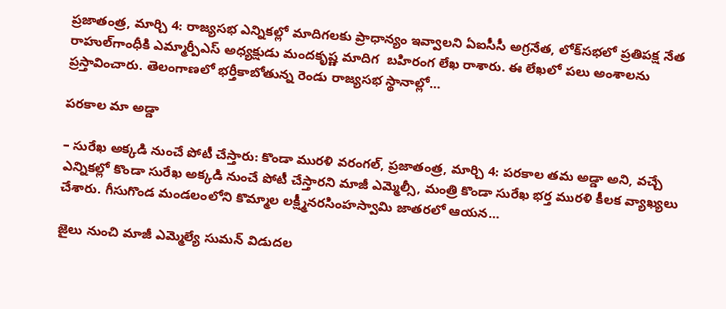ప్ర‌జాతంత్ర‌, మార్చి 4: రాజ్యసభ ఎన్నికల్లో మాదిగలకు ప్రాధాన్యం ఇవ్వాలని ఏఐసీసీ అగ్రనేత, లోక్‌సభలో ప్రతిపక్ష నేత రాహుల్‌గాంధీకి ఎమ్మార్పీఎస్‌ అధ్యక్షుడు మందకృష్ణ మాదిగ  బహిరంగ లేఖ రాశారు. ఈ లేఖలో పలు అంశాలను ప్రస్తావించారు. తెలంగాణలో భర్తీకాబోతున్న రెండు రాజ్యసభ స్థానాల్లో…

పరకాల మా అడ్డా

– సురేఖ అక్కడి నుంచే పోటీ చేస్తారు: కొండా మురళి వరంగల్‌, ప్రజాతంత్ర, మార్చి 4: పరకాల త‌మ‌ అడ్డా అని, వచ్చే ఎన్నికల్లో కొండా సురేఖ అక్కడి నుంచే పోటీ చేస్తారని మాజీ ఎమ్మెల్సీ, మంత్రి కొండా సురేఖ భర్త మురళి కీలక వ్యాఖ్యలు చేశారు. గీసుగొండ మండలంలోని కొమ్మాల లక్ష్మీనరసింహస్వామి జాతరలో ఆయ‌న‌…

జైలు నుంచి మాజీ ఎమ్మెల్యే సుమన్‌ విడుదల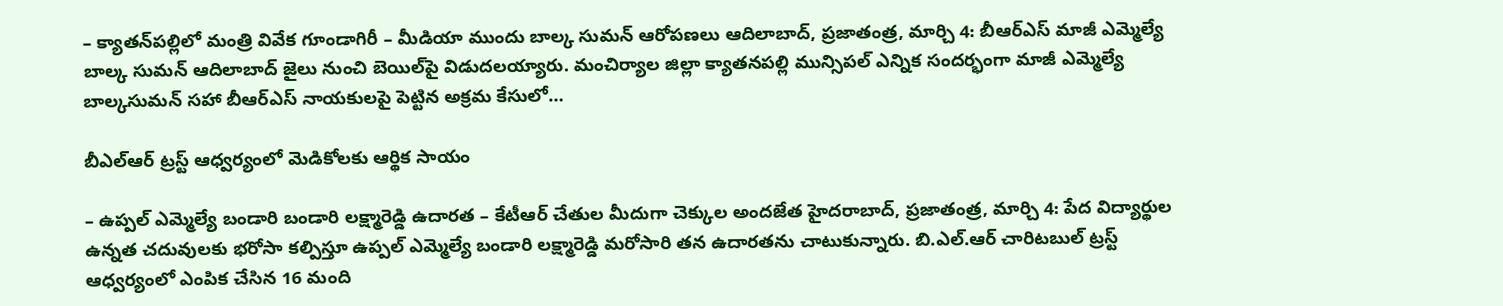– క్యాతన్‌పల్లిలో మంత్రి వివేక గూండాగిరీ – మీడియా ముందు బాల్క సుమన్‌ ఆరోపణలు ఆదిలాబాద్‌, ప్రజాతంత్ర, మార్చి 4: బీఆర్‌ఎస్‌ ‌మాజీ ఎమ్మెల్యే బాల్క సుమన్‌ ఆదిలాబాద్‌ ‌జైలు నుంచి బెయిల్‌పై విడుదలయ్యారు. మంచిర్యాల జిల్లా క్యాతనపల్లి మున్సిపల్‌ ఎన్నిక సందర్భంగా మాజీ ఎమ్మెల్యే బాల్కసుమన్‌ ‌సహా బీఆర్‌ఎస్‌ ‌నాయకులపై పెట్టిన అక్రమ కేసులో…

బీఎల్‌ఆర్‌ ట్ర‌స్ట్ ఆధ్వ‌ర్యంలో మెడికోల‌కు ఆర్థిక సాయం

– ఉప్ప‌ల్ ఎమ్మెల్యే బండారి బండారి ల‌క్ష్మారెడ్డి ఉదారత – కేటీఆర్ చేతుల మీదుగా చెక్కుల అంద‌జేత‌ హైద‌రాబాద్‌, ప్ర‌జాతంత్ర‌, మార్చి 4: పేద విద్యార్థుల ఉన్నత చదువులకు భరోసా కల్పిస్తూ ఉప్పల్ ఎమ్మెల్యే బండారి లక్ష్మారెడ్డి మరోసారి తన ఉదారతను చాటుకున్నారు. బి.ఎల్.ఆర్ చారిటబుల్ ట్రస్ట్ ఆధ్వర్యంలో ఎంపిక చేసిన 16 మంది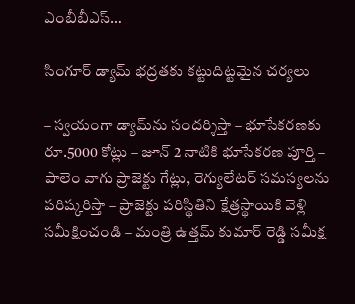ఎంబీబీఎస్…

సింగూర్ డ్యామ్ భద్రతకు కట్టుదిట్టమైన చర్యలు

– స్వయంగా డ్యామ్‌ను సందర్శిస్తా – భూసేకరణకు రూ.5000 కోట్లు – జూన్ 2 నాటికి భూసేకరణ పూర్తి – పాలెం వాగు ప్రాజెక్టు గేట్లు, రెగ్యులేటర్ సమస్యలను పరిష్కరిస్తా – ప్రాజెక్టు పరిస్థితిని క్షేత్రస్థాయికి వెళ్లి సమీక్షించండి – మంత్రి ఉత్తమ్ కుమార్ రెడ్డి సమీక్ష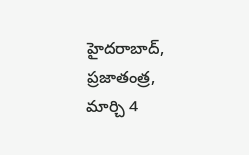హైదరాబాద్, ప్రజాతంత్ర, మార్చి 4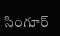సింగూర్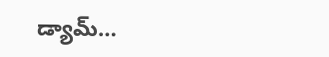డ్యామ్…